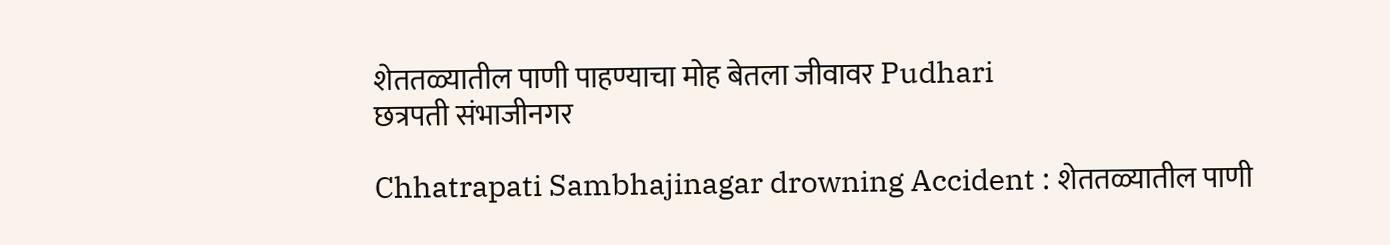शेततळ्यातील पाणी पाहण्याचा मोह बेतला जीवावर Pudhari
छत्रपती संभाजीनगर

Chhatrapati Sambhajinagar drowning Accident : शेततळ्यातील पाणी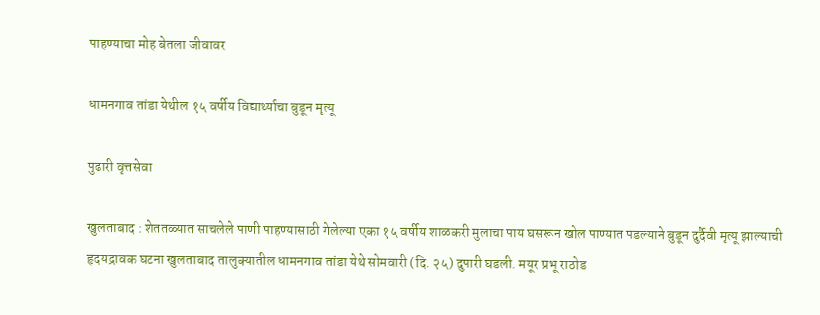पाहण्याचा मोह बेतला जीवावर

धामनगाव तांडा येथील १५ वर्षीय विद्यार्थ्याचा बुडून मृत्यू

पुढारी वृत्तसेवा

खुलताबाद : शेततळ्यात साचलेले पाणी पाहण्यासाठी गेलेल्या एका १५ वर्षीय शाळकरी मुलाचा पाय घसरून खोल पाण्यात पडल्याने बुडून दुर्दैवी मृत्यू झाल्याची हृदयद्रावक घटना खुलताबाद तालुक्यातील धामनगाव तांडा येथे सोमवारी (दि. २५) दुपारी घडली. मयूर प्रभू राठोड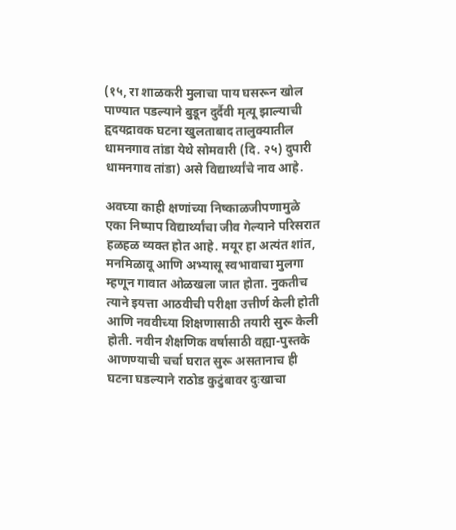(१५, रा शाळकरी मुलाचा पाय घसरून खोल पाण्यात पडल्याने बुडून दुर्दैवी मृत्यू झाल्याची हृदयद्रावक घटना खुलताबाद तालुक्यातील धामनगाव तांडा येथे सोमवारी (दि. २५) दुपारी धामनगाव तांडा) असे विद्यार्थ्यांचे नाव आहे.

अवघ्या काही क्षणांच्या निष्काळजीपणामुळे एका निष्पाप विद्यार्थ्यांचा जीव गेल्याने परिसरात हळहळ व्यक्त होत आहे. मयूर हा अत्यंत शांत, मनमिळावू आणि अभ्यासू स्वभावाचा मुलगा म्हणून गावात ओळखला जात होता. नुकतीच त्याने इयत्ता आठवीची परीक्षा उत्तीर्ण केली होती आणि नववीच्या शिक्षणासाठी तयारी सुरू केली होती. नवीन शैक्षणिक वर्षासाठी वह्या-पुस्तके आणण्याची चर्चा घरात सुरू असतानाच ही घटना घडल्याने राठोड कुटुंबावर दुःखाचा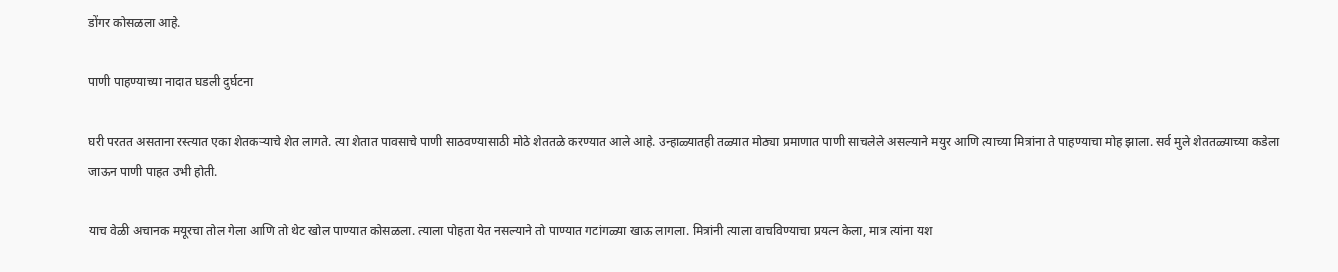डोंगर कोसळला आहे.

पाणी पाहण्याच्या नादात घडली दुर्घटना

घरी परतत असताना रस्त्यात एका शेतकऱ्याचे शेत लागते. त्या शेतात पावसाचे पाणी साठवण्यासाठी मोठे शेततळे करण्यात आले आहे. उन्हाळ्यातही तळ्यात मोठ्या प्रमाणात पाणी साचलेले असल्याने मयुर आणि त्याच्या मित्रांना ते पाहण्याचा मोह झाला. सर्व मुले शेततळ्याच्या कडेला जाऊन पाणी पाहत उभी होती.

याच वेळी अचानक मयूरचा तोल गेला आणि तो थेट खोल पाण्यात कोसळला. त्याला पोहता येत नसल्याने तो पाण्यात गटांगळ्या खाऊ लागला. मित्रांनी त्याला वाचविण्याचा प्रयत्न केला, मात्र त्यांना यश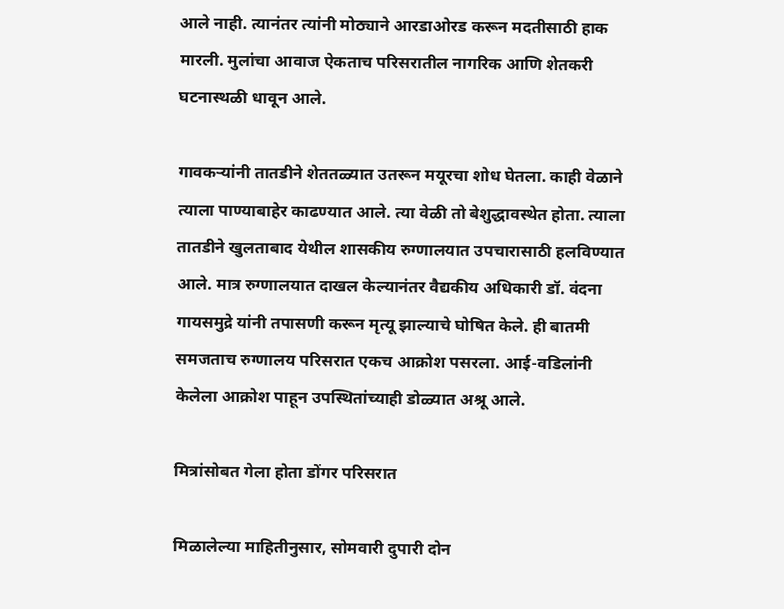आले नाही. त्यानंतर त्यांनी मोठ्याने आरडाओरड करून मदतीसाठी हाक मारली. मुलांचा आवाज ऐकताच परिसरातील नागरिक आणि शेतकरी घटनास्थळी धावून आले.

गावकऱ्यांनी तातडीने शेततळ्यात उतरून मयूरचा शोध घेतला. काही वेळाने त्याला पाण्याबाहेर काढण्यात आले. त्या वेळी तो बेशुद्धावस्थेत होता. त्याला तातडीने खुलताबाद येथील शासकीय रुग्णालयात उपचारासाठी हलविण्यात आले. मात्र रुग्णालयात दाखल केल्यानंतर वैद्यकीय अधिकारी डॉ. वंदना गायसमुद्रे यांनी तपासणी करून मृत्यू झाल्याचे घोषित केले. ही बातमी समजताच रुग्णालय परिसरात एकच आक्रोश पसरला. आई-वडिलांनी केलेला आक्रोश पाहून उपस्थितांच्याही डोळ्यात अश्रू आले.

मित्रांसोबत गेला होता डोंगर परिसरात

मिळालेल्या माहितीनुसार, सोमवारी दुपारी दोन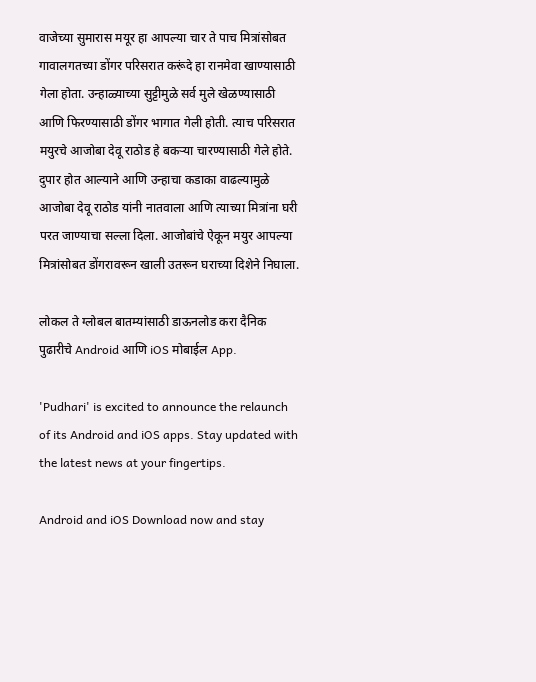वाजेच्या सुमारास मयूर हा आपल्या चार ते पाच मित्रांसोबत गावालगतच्या डोंगर परिसरात करूंदे हा रानमेवा खाण्यासाठी गेला होता. उन्हाळ्याच्या सुट्टीमुळे सर्व मुले खेळण्यासाठी आणि फिरण्यासाठी डोंगर भागात गेली होती. त्याच परिसरात मयुरचे आजोबा देवू राठोड हे बकऱ्या चारण्यासाठी गेले होते. दुपार होत आल्याने आणि उन्हाचा कडाका वाढल्यामुळे आजोबा देवू राठोड यांनी नातवाला आणि त्याच्या मित्रांना घरी परत जाण्याचा सल्ला दिला. आजोबांचे ऐकून मयुर आपल्या मित्रांसोबत डोंगरावरून खाली उतरून घराच्या दिशेने निघाला.

लोकल ते ग्लोबल बातम्यांसाठी डाऊनलोड करा दैनिक पुढारीचे Android आणि iOS मोबाईल App.

'Pudhari' is excited to announce the relaunch of its Android and iOS apps. Stay updated with the latest news at your fingertips.

Android and iOS Download now and stay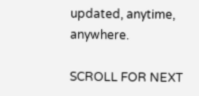updated, anytime, anywhere.

SCROLL FOR NEXT